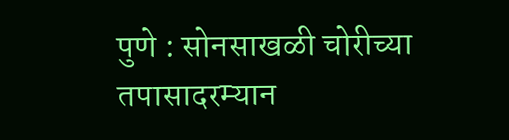पुणे : सोनसाखळी चोरीच्या तपासादरम्यान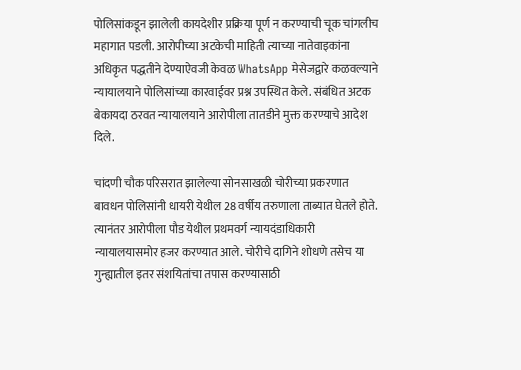पोलिसांकडून झालेली कायदेशीर प्रक्रिया पूर्ण न करण्याची चूक चांगलीच महागात पडली. आरोपीच्या अटकेची माहिती त्याच्या नातेवाइकांना अधिकृत पद्धतीने देण्याऐवजी केवळ WhatsApp मेसेजद्वारे कळवल्याने न्यायालयाने पोलिसांच्या कारवाईवर प्रश्न उपस्थित केले. संबंधित अटक बेकायदा ठरवत न्यायालयाने आरोपीला तातडीने मुक्त करण्याचे आदेश दिले.

चांदणी चौक परिसरात झालेल्या सोनसाखळी चोरीच्या प्रकरणात बावधन पोलिसांनी धायरी येथील 28 वर्षीय तरुणाला ताब्यात घेतले होते. त्यानंतर आरोपीला पौड येथील प्रथमवर्ग न्यायदंडाधिकारी न्यायालयासमोर हजर करण्यात आले. चोरीचे दागिने शोधणे तसेच या गुन्ह्यातील इतर संशयितांचा तपास करण्यासाठी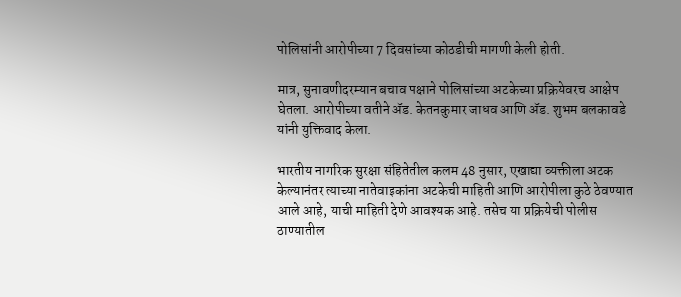पोलिसांनी आरोपीच्या 7 दिवसांच्या कोठडीची मागणी केली होती.

मात्र, सुनावणीदरम्यान बचाव पक्षाने पोलिसांच्या अटकेच्या प्रक्रियेवरच आक्षेप घेतला. आरोपीच्या वतीने ॲड. केतनकुमार जाधव आणि ॲड. शुभम बलकावडे यांनी युक्तिवाद केला.

भारतीय नागरिक सुरक्षा संहितेतील कलम 48 नुसार, एखाद्या व्यक्तीला अटक केल्यानंतर त्याच्या नातेवाइकांना अटकेची माहिती आणि आरोपीला कुठे ठेवण्यात आले आहे, याची माहिती देणे आवश्यक आहे. तसेच या प्रक्रियेची पोलीस ठाण्यातील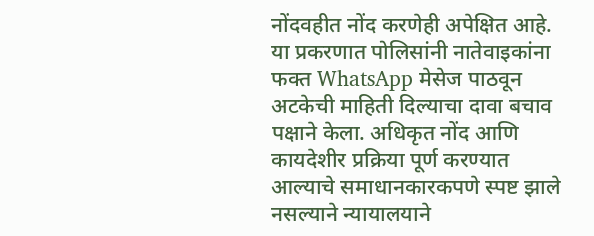नोंदवहीत नोंद करणेही अपेक्षित आहे.
या प्रकरणात पोलिसांनी नातेवाइकांना फक्त WhatsApp मेसेज पाठवून अटकेची माहिती दिल्याचा दावा बचाव पक्षाने केला. अधिकृत नोंद आणि कायदेशीर प्रक्रिया पूर्ण करण्यात आल्याचे समाधानकारकपणे स्पष्ट झाले नसल्याने न्यायालयाने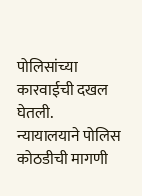पोलिसांच्या कारवाईची दखल घेतली.
न्यायालयाने पोलिस कोठडीची मागणी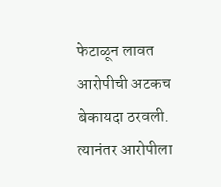फेटाळून लावत आरोपीची अटकच बेकायदा ठरवली. त्यानंतर आरोपीला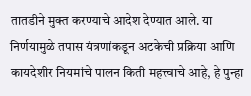तातडीने मुक्त करण्याचे आदेश देण्यात आले. या निर्णयामुळे तपास यंत्रणांकडून अटकेची प्रक्रिया आणि कायदेशीर नियमांचे पालन किती महत्त्वाचे आहे, हे पुन्हा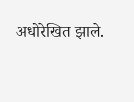अधोरेखित झाले.